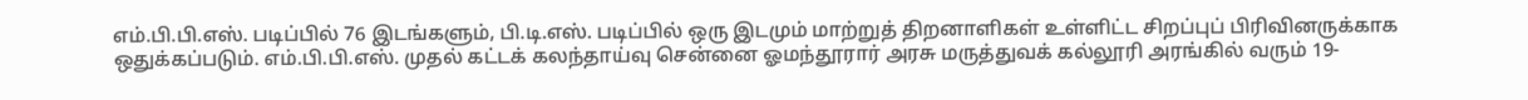எம்.பி.பி.எஸ். படிப்பில் 76 இடங்களும், பி.டி.எஸ். படிப்பில் ஒரு இடமும் மாற்றுத் திறனாளிகள் உள்ளிட்ட சிறப்புப் பிரிவினருக்காக ஒதுக்கப்படும். எம்.பி.பி.எஸ். முதல் கட்டக் கலந்தாய்வு சென்னை ஓமந்தூரார் அரசு மருத்துவக் கல்லூரி அரங்கில் வரும் 19-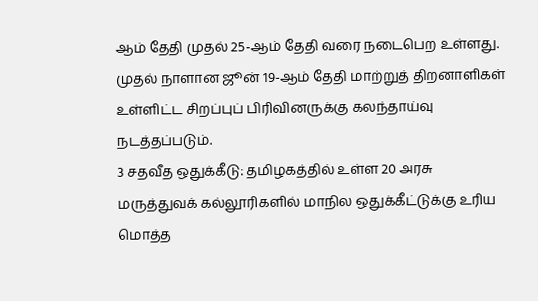ஆம் தேதி முதல் 25-ஆம் தேதி வரை நடைபெற உள்ளது. முதல் நாளான ஜூன் 19-ஆம் தேதி மாற்றுத் திறனாளிகள் உள்ளிட்ட சிறப்புப் பிரிவினருக்கு கலந்தாய்வு நடத்தப்படும்.
3 சதவீத ஒதுக்கீடு: தமிழகத்தில் உள்ள 20 அரசு மருத்துவக் கல்லூரிகளில் மாநில ஒதுக்கீட்டுக்கு உரிய மொத்த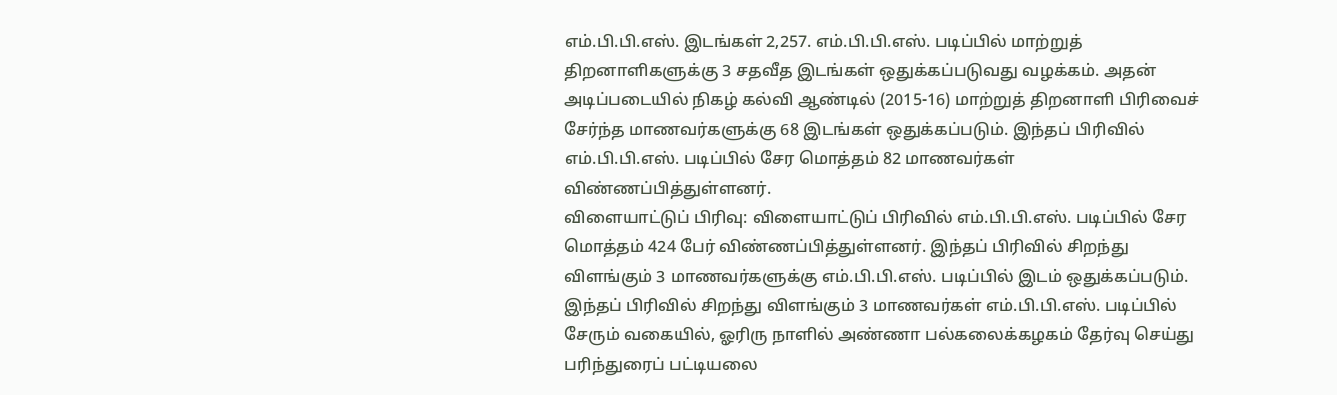எம்.பி.பி.எஸ். இடங்கள் 2,257. எம்.பி.பி.எஸ். படிப்பில் மாற்றுத் திறனாளிகளுக்கு 3 சதவீத இடங்கள் ஒதுக்கப்படுவது வழக்கம். அதன் அடிப்படையில் நிகழ் கல்வி ஆண்டில் (2015-16) மாற்றுத் திறனாளி பிரிவைச் சேர்ந்த மாணவர்களுக்கு 68 இடங்கள் ஒதுக்கப்படும். இந்தப் பிரிவில் எம்.பி.பி.எஸ். படிப்பில் சேர மொத்தம் 82 மாணவர்கள் விண்ணப்பித்துள்ளனர்.
விளையாட்டுப் பிரிவு: விளையாட்டுப் பிரிவில் எம்.பி.பி.எஸ். படிப்பில் சேர மொத்தம் 424 பேர் விண்ணப்பித்துள்ளனர். இந்தப் பிரிவில் சிறந்து விளங்கும் 3 மாணவர்களுக்கு எம்.பி.பி.எஸ். படிப்பில் இடம் ஒதுக்கப்படும். இந்தப் பிரிவில் சிறந்து விளங்கும் 3 மாணவர்கள் எம்.பி.பி.எஸ். படிப்பில் சேரும் வகையில், ஓரிரு நாளில் அண்ணா பல்கலைக்கழகம் தேர்வு செய்து பரிந்துரைப் பட்டியலை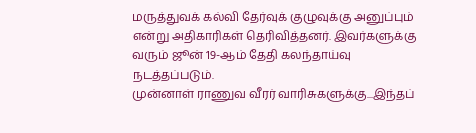மருத்துவக் கல்வி தேர்வுக் குழுவுக்கு அனுப்பும் என்று அதிகாரிகள் தெரிவித்தனர். இவர்களுக்கு வரும் ஜூன் 19-ஆம் தேதி கலந்தாய்வு நடத்தப்படும்.
முன்னாள் ராணுவ வீரர் வாரிசுகளுக்கு...இந்தப்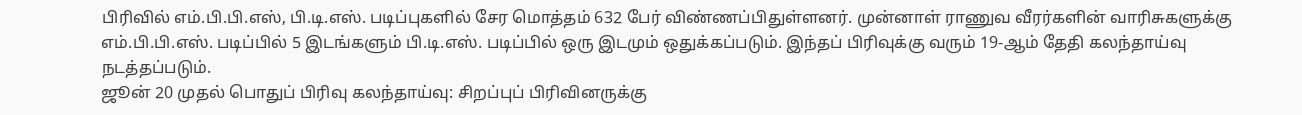பிரிவில் எம்.பி.பி.எஸ், பி.டி.எஸ். படிப்புகளில் சேர மொத்தம் 632 பேர் விண்ணப்பிதுள்ளனர். முன்னாள் ராணுவ வீரர்களின் வாரிசுகளுக்கு எம்.பி.பி.எஸ். படிப்பில் 5 இடங்களும் பி.டி.எஸ். படிப்பில் ஒரு இடமும் ஒதுக்கப்படும். இந்தப் பிரிவுக்கு வரும் 19-ஆம் தேதி கலந்தாய்வு நடத்தப்படும்.
ஜூன் 20 முதல் பொதுப் பிரிவு கலந்தாய்வு: சிறப்புப் பிரிவினருக்கு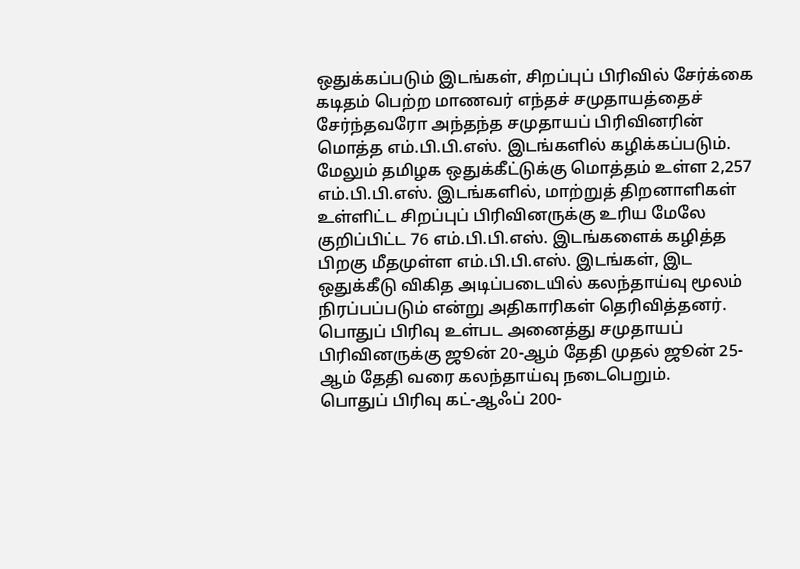ஒதுக்கப்படும் இடங்கள், சிறப்புப் பிரிவில் சேர்க்கை கடிதம் பெற்ற மாணவர் எந்தச் சமுதாயத்தைச் சேர்ந்தவரோ அந்தந்த சமுதாயப் பிரிவினரின் மொத்த எம்.பி.பி.எஸ். இடங்களில் கழிக்கப்படும்.
மேலும் தமிழக ஒதுக்கீட்டுக்கு மொத்தம் உள்ள 2,257 எம்.பி.பி.எஸ். இடங்களில், மாற்றுத் திறனாளிகள் உள்ளிட்ட சிறப்புப் பிரிவினருக்கு உரிய மேலே குறிப்பிட்ட 76 எம்.பி.பி.எஸ். இடங்களைக் கழித்த பிறகு மீதமுள்ள எம்.பி.பி.எஸ். இடங்கள், இட ஒதுக்கீடு விகித அடிப்படையில் கலந்தாய்வு மூலம் நிரப்பப்படும் என்று அதிகாரிகள் தெரிவித்தனர்.
பொதுப் பிரிவு உள்பட அனைத்து சமுதாயப் பிரிவினருக்கு ஜூன் 20-ஆம் தேதி முதல் ஜூன் 25-ஆம் தேதி வரை கலந்தாய்வு நடைபெறும்.
பொதுப் பிரிவு கட்-ஆஃப் 200-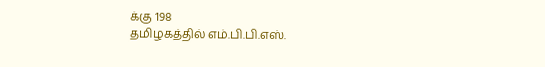க்கு 198
தமிழகத்தில் எம்.பி.பி.எஸ்.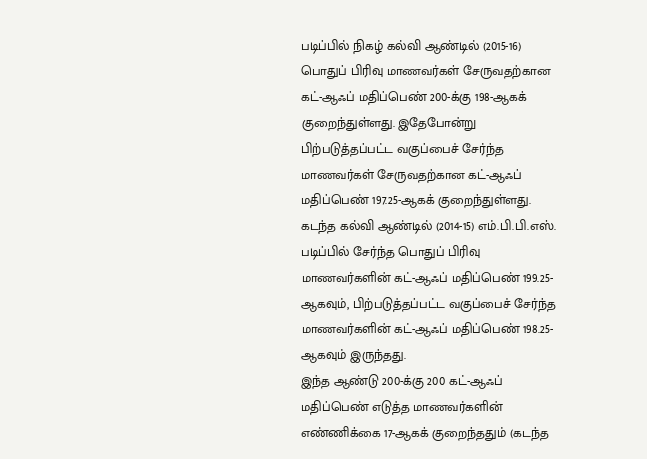படிப்பில் நிகழ் கல்வி ஆண்டில் (2015-16) பொதுப் பிரிவு மாணவர்கள் சேருவதற்கான கட்-ஆஃப் மதிப்பெண் 200-க்கு 198-ஆகக் குறைந்துள்ளது. இதேபோன்று பிற்படுத்தப்பட்ட வகுப்பைச் சேர்ந்த மாணவர்கள் சேருவதற்கான கட்-ஆஃப் மதிப்பெண் 197.25-ஆகக் குறைந்துள்ளது.
கடந்த கல்வி ஆண்டில் (2014-15) எம்.பி.பி.எஸ். படிப்பில் சேர்ந்த பொதுப் பிரிவு மாணவர்களின் கட்-ஆஃப் மதிப்பெண் 199.25-ஆகவும், பிற்படுத்தப்பட்ட வகுப்பைச் சேர்ந்த மாணவர்களின் கட்-ஆஃப் மதிப்பெண் 198.25-ஆகவும் இருந்தது.
இந்த ஆண்டு 200-க்கு 200 கட்-ஆஃப் மதிப்பெண் எடுத்த மாணவர்களின் எண்ணிக்கை 17-ஆகக் குறைந்ததும் (கடந்த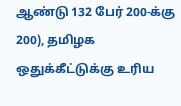ஆண்டு 132 பேர் 200-க்கு 200), தமிழக ஒதுக்கீட்டுக்கு உரிய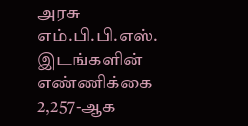அரசு எம்.பி.பி.எஸ். இடங்களின் எண்ணிக்கை 2,257-ஆக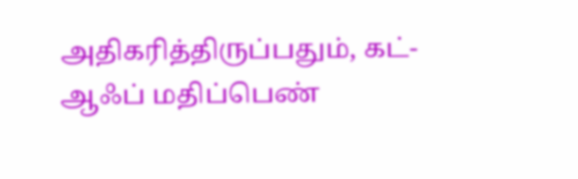அதிகரித்திருப்பதும், கட்-ஆஃப் மதிப்பெண்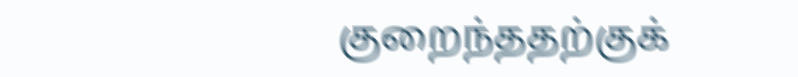குறைந்ததற்குக்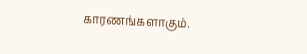காரணங்களாகும்.